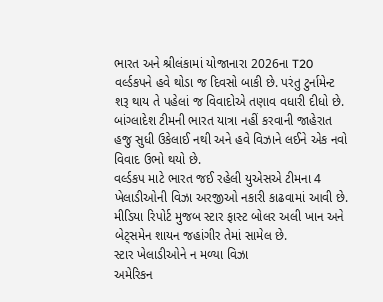ભારત અને શ્રીલંકામાં યોજાનારા 2026ના T20 વર્લ્ડકપને હવે થોડા જ દિવસો બાકી છે. પરંતુ ટુર્નામેન્ટ શરૂ થાય તે પહેલાં જ વિવાદોએ તણાવ વધારી દીધો છે. બાંગ્લાદેશ ટીમની ભારત યાત્રા નહીં કરવાની જાહેરાત હજુ સુધી ઉકેલાઈ નથી અને હવે વિઝાને લઈને એક નવો વિવાદ ઉભો થયો છે.
વર્લ્ડકપ માટે ભારત જઈ રહેલી યુએસએ ટીમના 4 ખેલાડીઓની વિઝા અરજીઓ નકારી કાઢવામાં આવી છે. મીડિયા રિપોર્ટ મુજબ સ્ટાર ફાસ્ટ બોલર અલી ખાન અને બેટ્સમેન શાયન જહાંગીર તેમાં સામેલ છે.
સ્ટાર ખેલાડીઓને ન મળ્યા વિઝા
અમેરિકન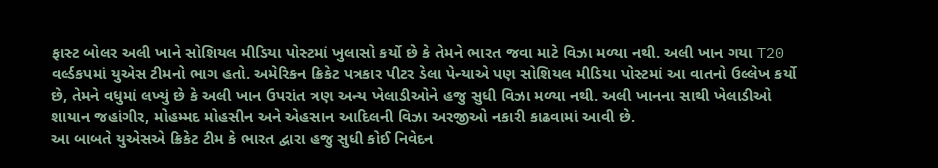ફાસ્ટ બોલર અલી ખાને સોશિયલ મીડિયા પોસ્ટમાં ખુલાસો કર્યો છે કે તેમને ભારત જવા માટે વિઝા મળ્યા નથી. અલી ખાન ગયા T20 વર્લ્ડકપમાં યુએસ ટીમનો ભાગ હતો. અમેરિકન ક્રિકેટ પત્રકાર પીટર ડેલા પેન્યાએ પણ સોશિયલ મીડિયા પોસ્ટમાં આ વાતનો ઉલ્લેખ કર્યો છે, તેમને વધુમાં લખ્યું છે કે અલી ખાન ઉપરાંત ત્રણ અન્ય ખેલાડીઓને હજુ સુધી વિઝા મળ્યા નથી. અલી ખાનના સાથી ખેલાડીઓ શાયાન જહાંગીર, મોહમ્મદ મોહસીન અને એહસાન આદિલની વિઝા અરજીઓ નકારી કાઢવામાં આવી છે.
આ બાબતે યુએસએ ક્રિકેટ ટીમ કે ભારત દ્વારા હજુ સુધી કોઈ નિવેદન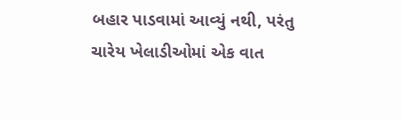બહાર પાડવામાં આવ્યું નથી, પરંતુ ચારેય ખેલાડીઓમાં એક વાત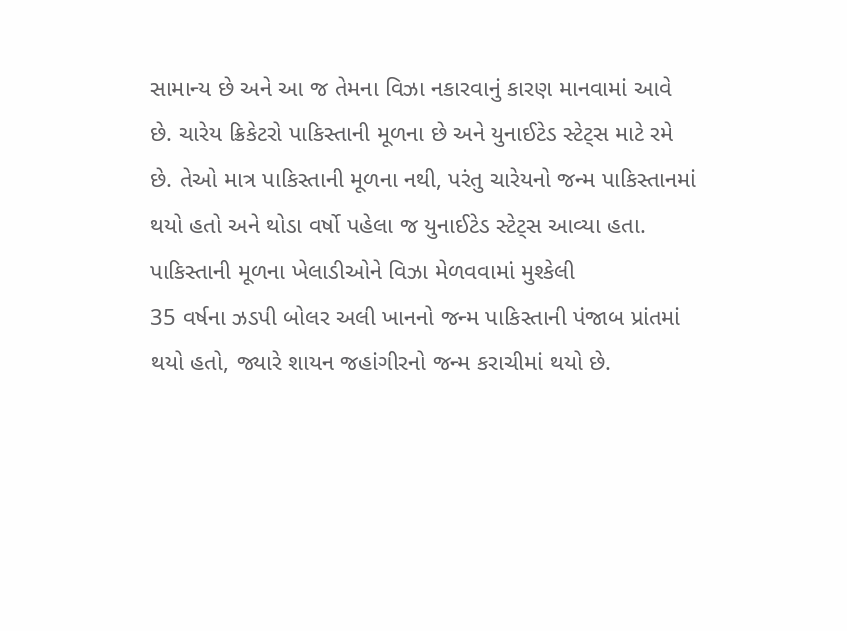સામાન્ય છે અને આ જ તેમના વિઝા નકારવાનું કારણ માનવામાં આવે છે. ચારેય ક્રિકેટરો પાકિસ્તાની મૂળના છે અને યુનાઈટેડ સ્ટેટ્સ માટે રમે છે. તેઓ માત્ર પાકિસ્તાની મૂળના નથી, પરંતુ ચારેયનો જન્મ પાકિસ્તાનમાં થયો હતો અને થોડા વર્ષો પહેલા જ યુનાઈટેડ સ્ટેટ્સ આવ્યા હતા.
પાકિસ્તાની મૂળના ખેલાડીઓને વિઝા મેળવવામાં મુશ્કેલી
35 વર્ષના ઝડપી બોલર અલી ખાનનો જન્મ પાકિસ્તાની પંજાબ પ્રાંતમાં થયો હતો, જ્યારે શાયન જહાંગીરનો જન્મ કરાચીમાં થયો છે.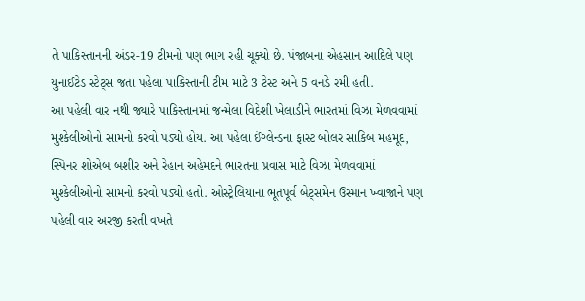તે પાકિસ્તાનની અંડર-19 ટીમનો પણ ભાગ રહી ચૂક્યો છે. પંજાબના એહસાન આદિલે પણ યુનાઈટેડ સ્ટેટ્સ જતા પહેલા પાકિસ્તાની ટીમ માટે 3 ટેસ્ટ અને 5 વનડે રમી હતી.
આ પહેલી વાર નથી જ્યારે પાકિસ્તાનમાં જન્મેલા વિદેશી ખેલાડીને ભારતમાં વિઝા મેળવવામાં મુશ્કેલીઓનો સામનો કરવો પડ્યો હોય. આ પહેલા ઈંગ્લેન્ડના ફાસ્ટ બોલર સાકિબ મહમૂદ, સ્પિનર શોએબ બશીર અને રેહાન અહેમદને ભારતના પ્રવાસ માટે વિઝા મેળવવામાં મુશ્કેલીઓનો સામનો કરવો પડ્યો હતો. ઓસ્ટ્રેલિયાના ભૂતપૂર્વ બેટ્સમેન ઉસ્માન ખ્વાજાને પણ પહેલી વાર અરજી કરતી વખતે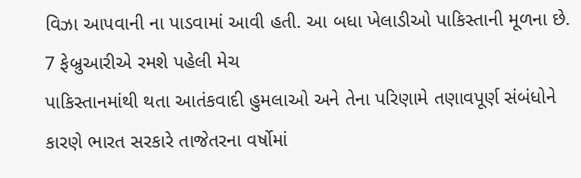વિઝા આપવાની ના પાડવામાં આવી હતી. આ બધા ખેલાડીઓ પાકિસ્તાની મૂળના છે.
7 ફેબ્રુઆરીએ રમશે પહેલી મેચ
પાકિસ્તાનમાંથી થતા આતંકવાદી હુમલાઓ અને તેના પરિણામે તણાવપૂર્ણ સંબંધોને કારણે ભારત સરકારે તાજેતરના વર્ષોમાં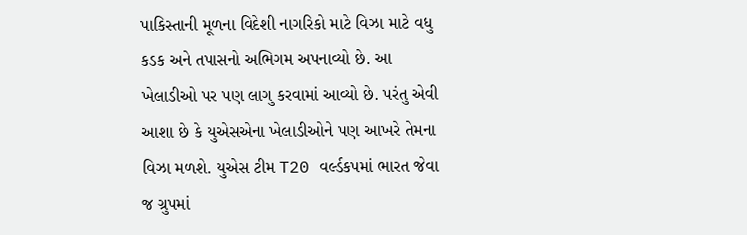પાકિસ્તાની મૂળના વિદેશી નાગરિકો માટે વિઝા માટે વધુ કડક અને તપાસનો અભિગમ અપનાવ્યો છે. આ ખેલાડીઓ પર પણ લાગુ કરવામાં આવ્યો છે. પરંતુ એવી આશા છે કે યુએસએના ખેલાડીઓને પણ આખરે તેમના વિઝા મળશે. યુએસ ટીમ T20 વર્લ્ડકપમાં ભારત જેવા જ ગ્રુપમાં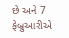છે અને 7 ફેબ્રુઆરીએ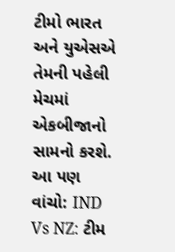ટીમો ભારત અને યુએસએ તેમની પહેલી મેચમાં એકબીજાનો સામનો કરશે.
આ પણ વાંચો: IND Vs NZ: ટીમ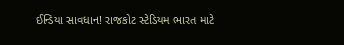ઈન્ડિયા સાવધાન! રાજકોટ સ્ટેડિયમ ભારત માટે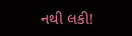નથી લકી!